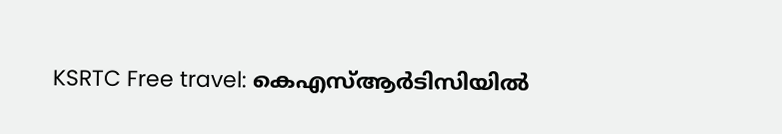KSRTC Free travel: കെഎസ്ആർടിസിയിൽ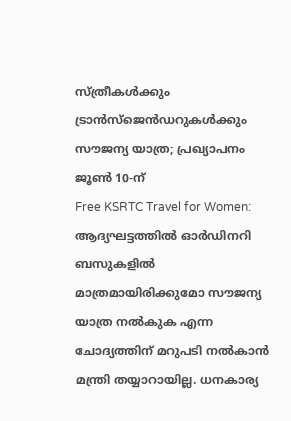സ്ത്രീകൾക്കും ട്രാൻസ്ജെൻഡറുകൾക്കും സൗജന്യ യാത്ര; പ്രഖ്യാപനം ജൂൺ 10-ന്
Free KSRTC Travel for Women: ആദ്യഘട്ടത്തിൽ ഓർഡിനറി ബസുകളിൽ മാത്രമായിരിക്കുമോ സൗജന്യ യാത്ര നൽകുക എന്ന ചോദ്യത്തിന് മറുപടി നൽകാൻ മന്ത്രി തയ്യാറായില്ല. ധനകാര്യ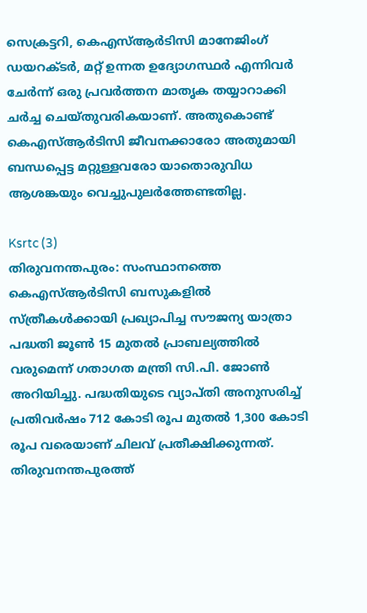സെക്രട്ടറി, കെഎസ്ആർടിസി മാനേജിംഗ് ഡയറക്ടർ, മറ്റ് ഉന്നത ഉദ്യോഗസ്ഥർ എന്നിവർ ചേർന്ന് ഒരു പ്രവർത്തന മാതൃക തയ്യാറാക്കി ചർച്ച ചെയ്തുവരികയാണ്. അതുകൊണ്ട് കെഎസ്ആർടിസി ജീവനക്കാരോ അതുമായി ബന്ധപ്പെട്ട മറ്റുള്ളവരോ യാതൊരുവിധ ആശങ്കയും വെച്ചുപുലർത്തേണ്ടതില്ല.

Ksrtc (3)
തിരുവനന്തപുരം: സംസ്ഥാനത്തെ കെഎസ്ആർടിസി ബസുകളിൽ സ്ത്രീകൾക്കായി പ്രഖ്യാപിച്ച സൗജന്യ യാത്രാ പദ്ധതി ജൂൺ 15 മുതൽ പ്രാബല്യത്തിൽ വരുമെന്ന് ഗതാഗത മന്ത്രി സി.പി. ജോൺ അറിയിച്ചു. പദ്ധതിയുടെ വ്യാപ്തി അനുസരിച്ച് പ്രതിവർഷം 712 കോടി രൂപ മുതൽ 1,300 കോടി രൂപ വരെയാണ് ചിലവ് പ്രതീക്ഷിക്കുന്നത്. തിരുവനന്തപുരത്ത്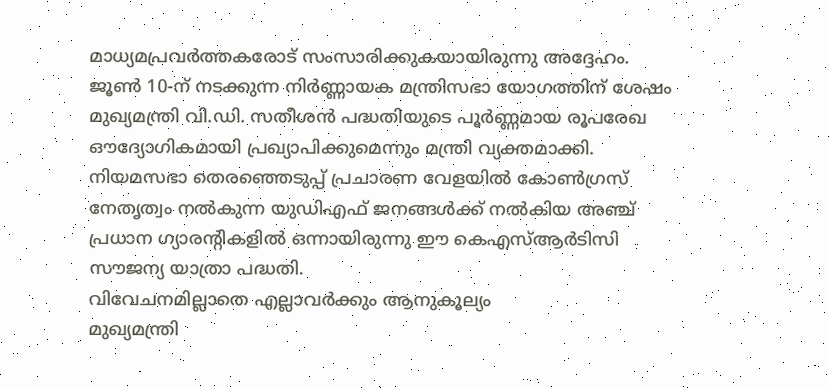മാധ്യമപ്രവർത്തകരോട് സംസാരിക്കുകയായിരുന്നു അദ്ദേഹം.
ജൂൺ 10-ന് നടക്കുന്ന നിർണ്ണായക മന്ത്രിസഭാ യോഗത്തിന് ശേഷം മുഖ്യമന്ത്രി വി.ഡി. സതീശൻ പദ്ധതിയുടെ പൂർണ്ണമായ രൂപരേഖ ഔദ്യോഗികമായി പ്രഖ്യാപിക്കുമെന്നും മന്ത്രി വ്യക്തമാക്കി. നിയമസഭാ തെരഞ്ഞെടുപ്പ് പ്രചാരണ വേളയിൽ കോൺഗ്രസ് നേതൃത്വം നൽകുന്ന യുഡിഎഫ് ജനങ്ങൾക്ക് നൽകിയ അഞ്ച് പ്രധാന ഗ്യാരന്റികളിൽ ഒന്നായിരുന്നു ഈ കെഎസ്ആർടിസി സൗജന്യ യാത്രാ പദ്ധതി.
വിവേചനമില്ലാതെ എല്ലാവർക്കും ആനുകൂല്യം
മുഖ്യമന്ത്രി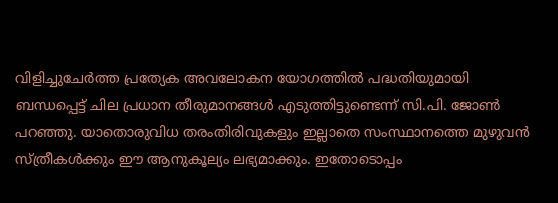വിളിച്ചുചേർത്ത പ്രത്യേക അവലോകന യോഗത്തിൽ പദ്ധതിയുമായി ബന്ധപ്പെട്ട് ചില പ്രധാന തീരുമാനങ്ങൾ എടുത്തിട്ടുണ്ടെന്ന് സി.പി. ജോൺ പറഞ്ഞു. യാതൊരുവിധ തരംതിരിവുകളും ഇല്ലാതെ സംസ്ഥാനത്തെ മുഴുവൻ സ്ത്രീകൾക്കും ഈ ആനുകൂല്യം ലഭ്യമാക്കും. ഇതോടൊപ്പം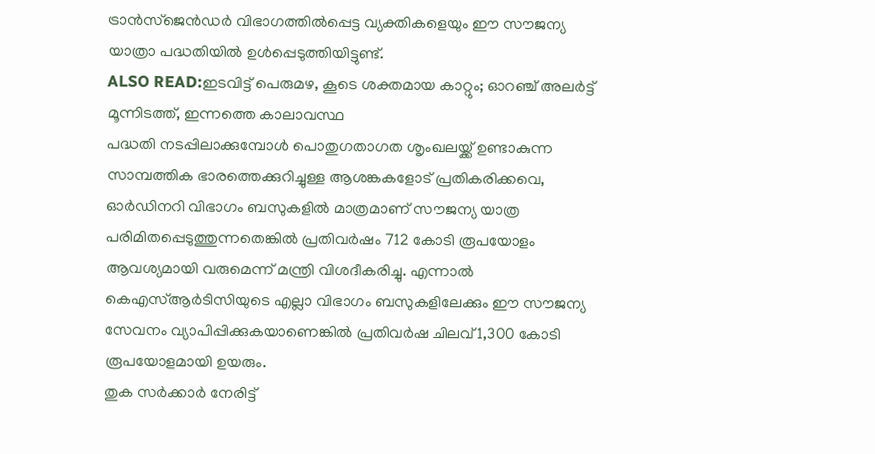ട്രാൻസ്ജെൻഡർ വിഭാഗത്തിൽപ്പെട്ട വ്യക്തികളെയും ഈ സൗജന്യ യാത്രാ പദ്ധതിയിൽ ഉൾപ്പെടുത്തിയിട്ടുണ്ട്.
ALSO READ:ഇടവിട്ട് പെരുമഴ, കൂടെ ശക്തമായ കാറ്റും; ഓറഞ്ച് അലർട്ട് മൂന്നിടത്ത്, ഇന്നത്തെ കാലാവസ്ഥ
പദ്ധതി നടപ്പിലാക്കുമ്പോൾ പൊതുഗതാഗത ശൃംഖലയ്ക്ക് ഉണ്ടാകുന്ന സാമ്പത്തിക ഭാരത്തെക്കുറിച്ചുള്ള ആശങ്കകളോട് പ്രതികരിക്കവെ, ഓർഡിനറി വിഭാഗം ബസുകളിൽ മാത്രമാണ് സൗജന്യ യാത്ര പരിമിതപ്പെടുത്തുന്നതെങ്കിൽ പ്രതിവർഷം 712 കോടി രൂപയോളം ആവശ്യമായി വരുമെന്ന് മന്ത്രി വിശദീകരിച്ചു. എന്നാൽ കെഎസ്ആർടിസിയുടെ എല്ലാ വിഭാഗം ബസുകളിലേക്കും ഈ സൗജന്യ സേവനം വ്യാപിപ്പിക്കുകയാണെങ്കിൽ പ്രതിവർഷ ചിലവ് 1,300 കോടി രൂപയോളമായി ഉയരും.
തുക സർക്കാർ നേരിട്ട്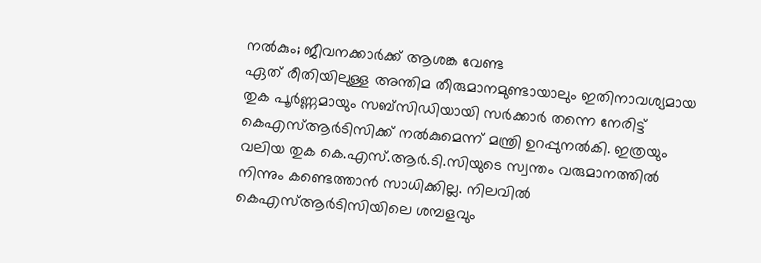നൽകും; ജീവനക്കാർക്ക് ആശങ്ക വേണ്ട
ഏത് രീതിയിലുള്ള അന്തിമ തീരുമാനമുണ്ടായാലും ഇതിനാവശ്യമായ തുക പൂർണ്ണമായും സബ്സിഡിയായി സർക്കാർ തന്നെ നേരിട്ട് കെഎസ്ആർടിസിക്ക് നൽകുമെന്ന് മന്ത്രി ഉറപ്പുനൽകി. ഇത്രയും വലിയ തുക കെ.എസ്.ആർ.ടി.സിയുടെ സ്വന്തം വരുമാനത്തിൽ നിന്നും കണ്ടെത്താൻ സാധിക്കില്ല. നിലവിൽ കെഎസ്ആർടിസിയിലെ ശമ്പളവും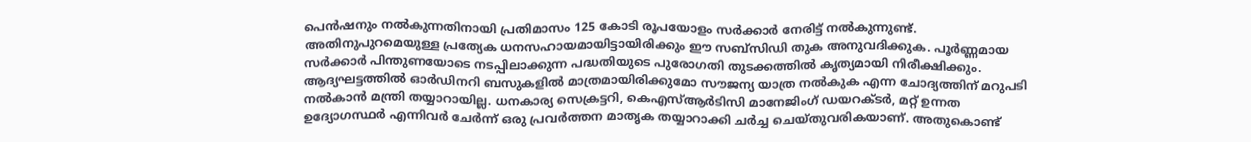പെൻഷനും നൽകുന്നതിനായി പ്രതിമാസം 125 കോടി രൂപയോളം സർക്കാർ നേരിട്ട് നൽകുന്നുണ്ട്. അതിനുപുറമെയുള്ള പ്രത്യേക ധനസഹായമായിട്ടായിരിക്കും ഈ സബ്സിഡി തുക അനുവദിക്കുക. പൂർണ്ണമായ സർക്കാർ പിന്തുണയോടെ നടപ്പിലാക്കുന്ന പദ്ധതിയുടെ പുരോഗതി തുടക്കത്തിൽ കൃത്യമായി നിരീക്ഷിക്കും.
ആദ്യഘട്ടത്തിൽ ഓർഡിനറി ബസുകളിൽ മാത്രമായിരിക്കുമോ സൗജന്യ യാത്ര നൽകുക എന്ന ചോദ്യത്തിന് മറുപടി നൽകാൻ മന്ത്രി തയ്യാറായില്ല. ധനകാര്യ സെക്രട്ടറി, കെഎസ്ആർടിസി മാനേജിംഗ് ഡയറക്ടർ, മറ്റ് ഉന്നത ഉദ്യോഗസ്ഥർ എന്നിവർ ചേർന്ന് ഒരു പ്രവർത്തന മാതൃക തയ്യാറാക്കി ചർച്ച ചെയ്തുവരികയാണ്. അതുകൊണ്ട്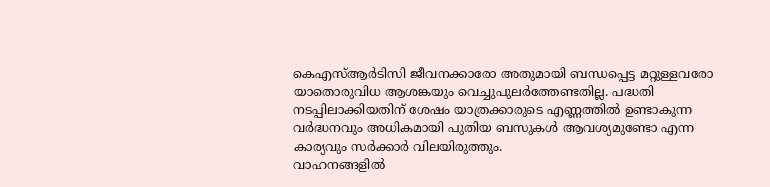കെഎസ്ആർടിസി ജീവനക്കാരോ അതുമായി ബന്ധപ്പെട്ട മറ്റുള്ളവരോ യാതൊരുവിധ ആശങ്കയും വെച്ചുപുലർത്തേണ്ടതില്ല. പദ്ധതി നടപ്പിലാക്കിയതിന് ശേഷം യാത്രക്കാരുടെ എണ്ണത്തിൽ ഉണ്ടാകുന്ന വർദ്ധനവും അധികമായി പുതിയ ബസുകൾ ആവശ്യമുണ്ടോ എന്ന കാര്യവും സർക്കാർ വിലയിരുത്തും.
വാഹനങ്ങളിൽ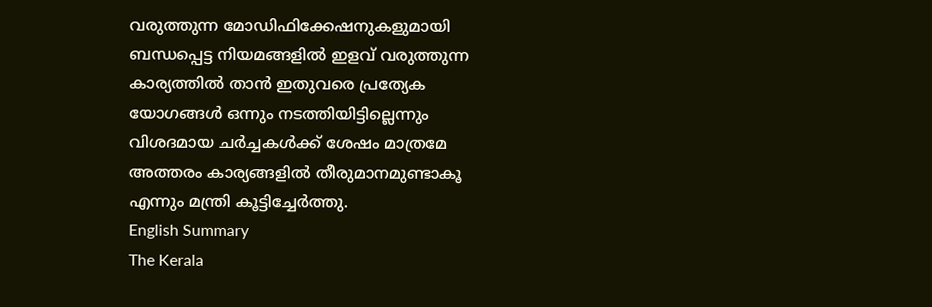വരുത്തുന്ന മോഡിഫിക്കേഷനുകളുമായി ബന്ധപ്പെട്ട നിയമങ്ങളിൽ ഇളവ് വരുത്തുന്ന കാര്യത്തിൽ താൻ ഇതുവരെ പ്രത്യേക യോഗങ്ങൾ ഒന്നും നടത്തിയിട്ടില്ലെന്നും വിശദമായ ചർച്ചകൾക്ക് ശേഷം മാത്രമേ അത്തരം കാര്യങ്ങളിൽ തീരുമാനമുണ്ടാകൂ എന്നും മന്ത്രി കൂട്ടിച്ചേർത്തു.
English Summary
The Kerala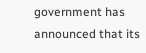government has announced that its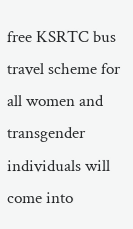free KSRTC bus travel scheme for all women and transgender individuals will come into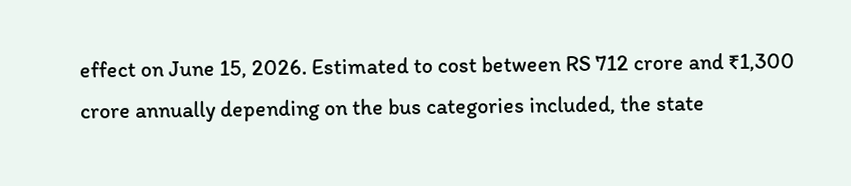effect on June 15, 2026. Estimated to cost between RS 712 crore and ₹1,300 crore annually depending on the bus categories included, the state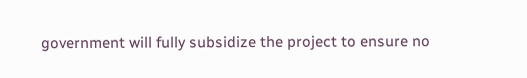government will fully subsidize the project to ensure no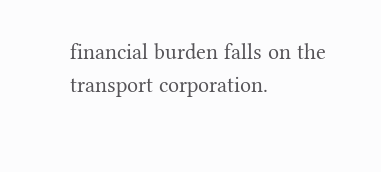financial burden falls on the transport corporation.